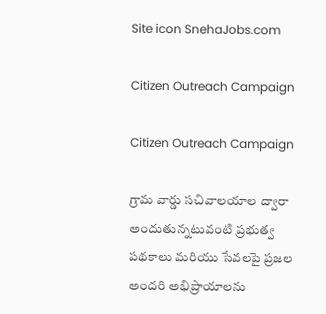Site icon SnehaJobs.com

Citizen Outreach Campaign

Citizen Outreach Campaign

గ్రామ వార్డు సచివాలయాల ద్వారా అందుతున్నటువంటి ప్రభుత్వ పథకాలు మరియు సేవలపై ప్రజల అందరి అభిప్రాయాలను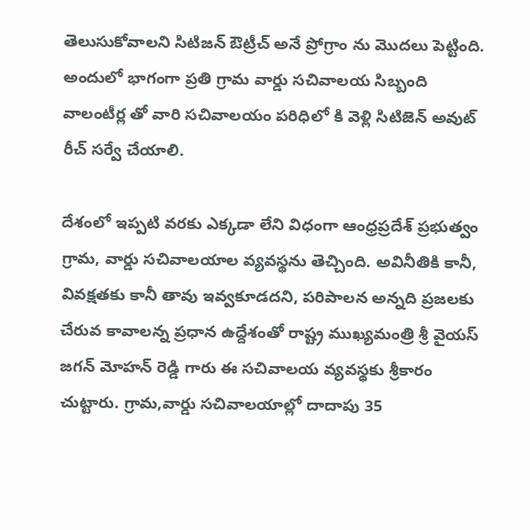తెలుసుకోవాలని సిటిజన్ ఔట్రీచ్ అనే ప్రోగ్రాం ను మొదలు పెట్టింది. అందులో భాగంగా ప్రతి గ్రామ వార్డు సచివాలయ సిబ్బంది వాలంటీర్ల తో వారి సచివాలయం పరిధిలో కి వెళ్లి సిటిజెన్ అవుట్ రీచ్ సర్వే చేయాలి.

దేశంలో ఇప్పటి వరకు ఎక్కడా లేని విధంగా ఆంధ్రప్రదేశ్ ప్రభుత్వం గ్రామ, వార్డు సచివాలయాల వ్యవస్థను తెచ్చింది. అవినీతికి కానీ, వివక్షతకు కానీ తావు ఇవ్వకూడదని, పరిపాలన అన్నది ప్రజలకు చేరువ కావాలన్న ప్రధాన ఉద్దేశంతో రాష్ట్ర ముఖ్యమంత్రి శ్రీ వైయస్ జగన్ మోహన్ రెడ్డి గారు ఈ సచివాలయ వ్యవస్థకు శ్రీకారం చుట్టారు. గ్రామ,వార్డు సచివాలయాల్లో దాదాపు 35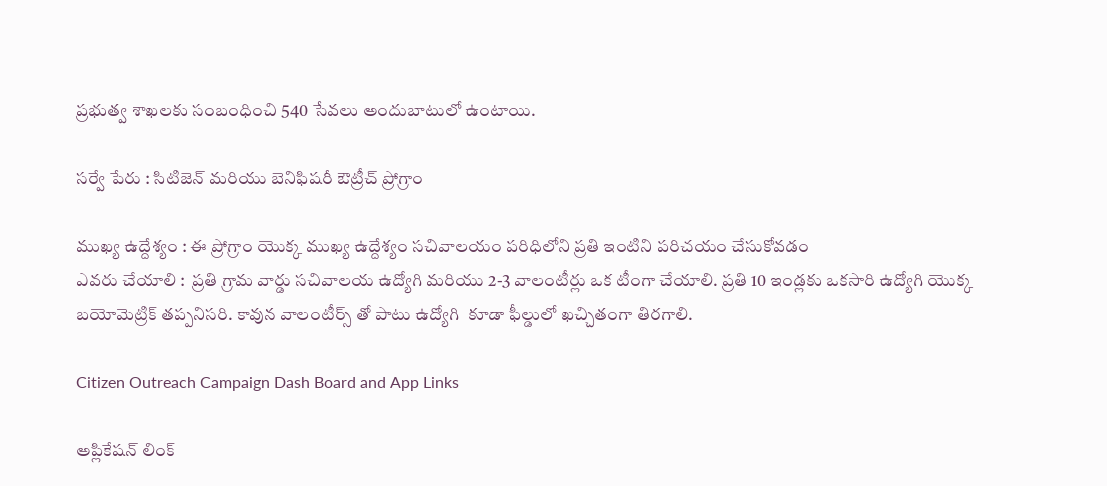ప్రభుత్వ శాఖలకు సంబంధించి 540 సేవలు అందుబాటులో ఉంటాయి.

సర్వే పేరు : సిటిజెన్ మరియు బెనిఫిషరీ ఔట్రీచ్ ప్రోగ్రాం

ముఖ్య ఉద్దేశ్యం : ఈ ప్రోగ్రాం యొక్క ముఖ్య ఉద్దేశ్యం సచివాలయం పరిధిలోని ప్రతి ఇంటిని పరిచయం చేసుకోవడం
ఎవరు చేయాలి :  ప్రతి గ్రామ వార్డు సచివాలయ ఉద్యోగి మరియు 2-3 వాలంటీర్లు ఒక టీంగా చేయాలి. ప్రతి 10 ఇండ్లకు ఒకసారి ఉద్యోగి యొక్క బయోమెట్రిక్ తప్పనిసరి. కావున వాలంటీర్స్ తో పాటు ఉద్యోగి  కూడా ఫీల్డులో ఖచ్చితంగా తిరగాలి.

Citizen Outreach Campaign Dash Board and App Links

అప్లికేషన్ లింక్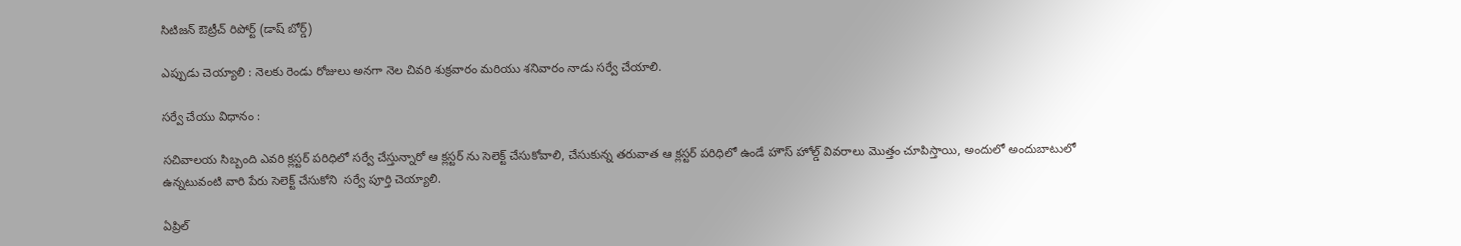సిటిజన్ ఔట్రీచ్ రిపోర్ట్ (డాష్ బోర్డ్)

ఎప్పుడు చెయ్యాలి : నెలకు రెండు రోజులు అనగా నెల చివరి శుక్రవారం మరియు శనివారం నాడు సర్వే చేయాలి.

సర్వే చేయు విధానం :

సచివాలయ సిబ్బంది ఎవరి క్లస్టర్ పరిధిలో సర్వే చేస్తున్నారో ఆ క్లస్టర్ ను సెలెక్ట్ చేసుకోవాలి, చేసుకున్న తరువాత ఆ క్లస్టర్ పరిధిలో ఉండే హౌస్ హోల్డ్ వివరాలు మొత్తం చూపిస్తాయి, అందులో అందుబాటులో ఉన్నటువంటి వారి పేరు సెలెక్ట్ చేసుకోని  సర్వే పూర్తి చెయ్యాలి.

ఏప్రిల్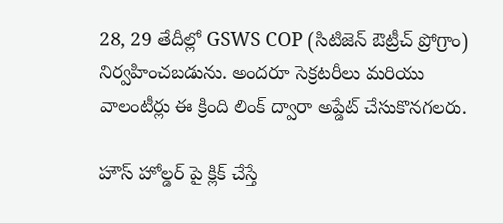28, 29 తేదీల్లో GSWS COP (సిటిజెన్ ఔట్రీచ్ ప్రోగ్రాం) నిర్వహించబడును. అందరూ సెక్రటరీలు మరియు వాలంటీర్లు ఈ క్రింది లింక్ ద్వారా అప్డేట్ చేసుకొనగలరు.

హౌస్ హోల్డర్ పై క్లిక్ చేస్తే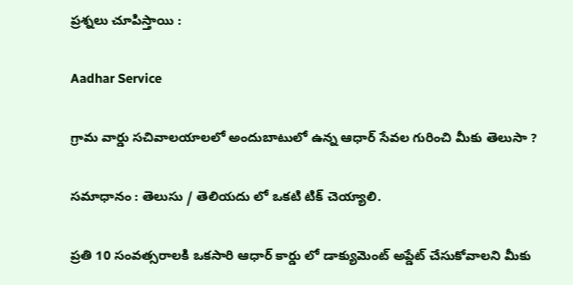ప్రశ్నలు చూపిస్తాయి :

Aadhar Service

గ్రామ వార్డు సచివాలయాలలో అందుబాటులో ఉన్న ఆధార్ సేవల గురించి మీకు తెలుసా ?

సమాధానం : తెలుసు / తెలియదు లో ఒకటి టిక్ చెయ్యాలి.

ప్రతి 10 సంవత్సరాలకి ఒకసారి ఆధార్ కార్డు లో డాక్యుమెంట్ అప్డేట్ చేసుకోవాలని మీకు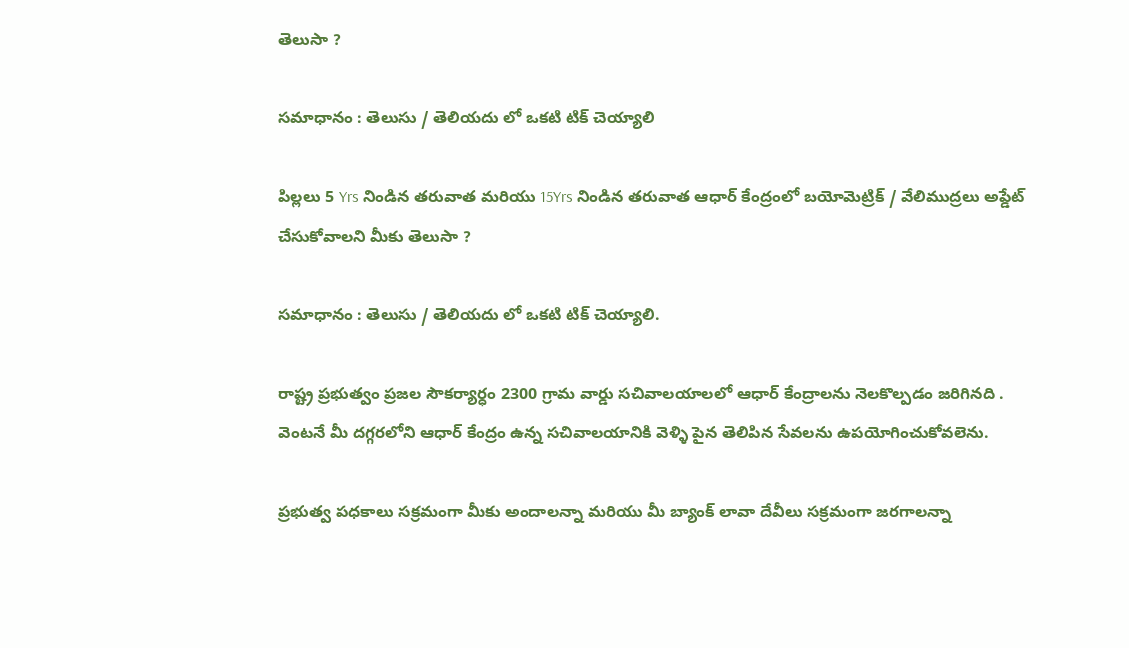తెలుసా ?

సమాధానం : తెలుసు / తెలియదు లో ఒకటి టిక్ చెయ్యాలి

పిల్లలు 5 Yrs నిండిన తరువాత మరియు 15Yrs నిండిన తరువాత ఆధార్ కేంద్రంలో బయోమెట్రిక్ / వేలిముద్రలు అప్డేట్ చేసుకోవాలని మీకు తెలుసా ?

సమాధానం : తెలుసు / తెలియదు లో ఒకటి టిక్ చెయ్యాలి.

రాష్ట్ర ప్రభుత్వం ప్రజల సౌకర్యార్ధం 2300 గ్రామ వార్డు సచివాలయాలలో ఆధార్ కేంద్రాలను నెలకొల్పడం జరిగినది . వెంటనే మీ దగ్గరలోని ఆధార్ కేంద్రం ఉన్న సచివాలయానికి వెళ్ళి పైన తెలిపిన సేవలను ఉపయోగించుకోవలెను.

ప్రభుత్వ పధకాలు సక్రమంగా మీకు అందాలన్నా మరియు మీ బ్యాంక్ లావా దేవీలు సక్రమంగా జరగాలన్నా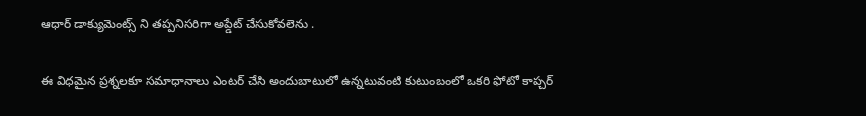ఆధార్ డాక్యుమెంట్స్ ని తప్పనిసరిగా అప్డేట్ చేసుకోవలెను .

ఈ విధమైన ప్రశ్నలకూ సమాధానాలు ఎంటర్ చేసి అందుబాటులో ఉన్నటువంటి కుటుంబంలో ఒకరి ఫోటో కాప్చర్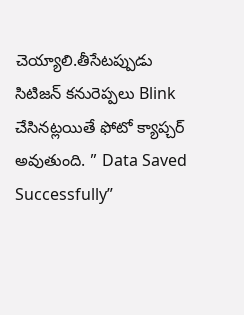చెయ్యాలి.తీసేటప్పుడు సిటిజన్ కనురెప్పలు Blink చేసినట్లయితే ఫోటో క్యాప్చర్ అవుతుంది. ” Data Saved Successfully”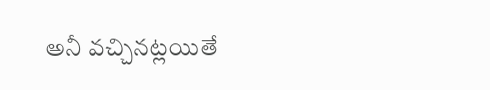అనీ వచ్చినట్లయితే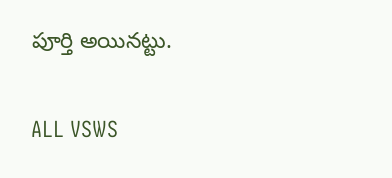పూర్తి అయినట్టు.

ALL VSWS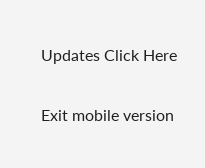Updates Click Here

Exit mobile version